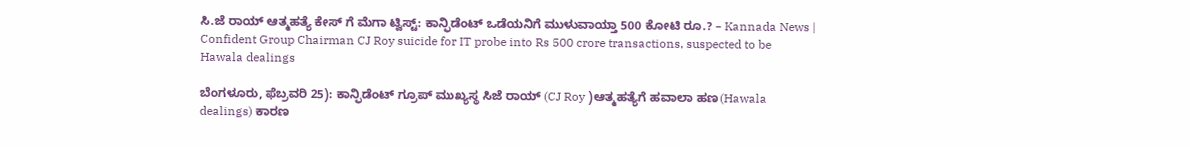ಸಿ.ಜೆ ರಾಯ್ ಆತ್ಮಹತ್ಯೆ ಕೇಸ್ ಗೆ ಮೆಗಾ ಟ್ವಿಸ್ಟ್: ಕಾನ್ಫಿಡೆಂಟ್ ಒಡೆಯನಿಗೆ ಮುಳುವಾಯ್ತಾ 500 ಕೋಟಿ ರೂ.? – Kannada News | Confident Group Chairman CJ Roy suicide for IT probe into Rs 500 crore transactions, suspected to be Hawala dealings

ಬೆಂಗಳೂರು, ಫೆಬ್ರವರಿ 25): ಕಾನ್ಫಿಡೆಂಟ್ ಗ್ರೂಪ್ ಮುಖ್ಯಸ್ಥ ಸಿಜೆ ರಾಯ್ (CJ Roy )ಆತ್ಮಹತ್ಯೆಗೆ ಹವಾಲಾ ಹಣ(Hawala dealings) ಕಾರಣ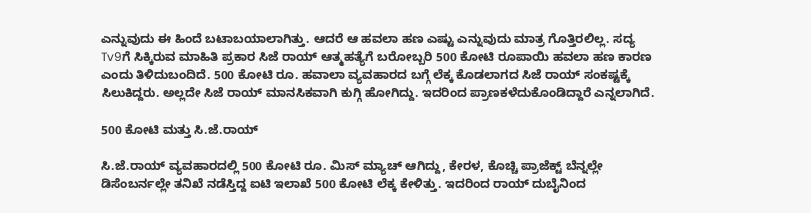ಎನ್ನುವುದು ಈ ಹಿಂದೆ ಬಟಾಬಯಾಲಾಗಿತ್ತು. ಆದರೆ ಆ ಹವಲಾ ಹಣ ಎಷ್ಟು ಎನ್ನುವುದು ಮಾತ್ರ ಗೊತ್ತಿರಲಿಲ್ಲ. ಸದ್ಯ Tv9ಗೆ ಸಿಕ್ಕಿರುವ ಮಾಹಿತಿ ಪ್ರಕಾರ ಸಿಜೆ ರಾಯ್ ಆತ್ಮಹತ್ಯೆಗೆ ಬರೋಬ್ಬರಿ 500 ಕೋಟಿ ರೂಪಾಯಿ ‌ಹವಲಾ ಹಣ ಕಾರಣ ಎಂದು ತಿಳಿದುಬಂದಿದೆ. 500 ಕೋಟಿ ರೂ. ಹವಾಲಾ ವ್ಯವಹಾರದ ಬಗ್ಗೆ ಲೆಕ್ಕ ಕೊಡಲಾಗದ ಸಿಜೆ ರಾಯ್ ಸಂಕಷ್ಟಕ್ಕೆ ಸಿಲುಕಿದ್ದರು. ಅಲ್ಲದೇ ಸಿಜೆ ರಾಯ್ ಮಾನಸಿಕವಾಗಿ ಕುಗ್ಗಿ ಹೋಗಿದ್ದು. ಇದರಿಂದ ಪ್ರಾಣಕಳೆದುಕೊಂಡಿದ್ದಾರೆ ಎನ್ನಲಾಗಿದೆ.

500 ಕೋಟಿ ಮತ್ತು ಸಿ.ಜೆ.ರಾಯ್

ಸಿ.ಜೆ.ರಾಯ್ ವ್ಯವಹಾರದಲ್ಲಿ 500 ಕೋಟಿ ರೂ. ಮಿಸ್ ಮ್ಯಾಚ್ ಆಗಿದ್ದು, ಕೇರಳ, ಕೊಚ್ಚಿ ಪ್ರಾಜೆಕ್ಟ್ ಬೆನ್ನಲ್ಲೇ ಡಿಸೆಂಬರ್ನಲ್ಲೇ ತನಿಖೆ ನಡೆಸ್ತಿದ್ದ ಐಟಿ ಇಲಾಖೆ 500 ಕೋಟಿ ಲೆಕ್ಕ ಕೇಳಿತ್ತು. ಇದರಿಂದ ರಾಯ್ ದುಬೈನಿಂದ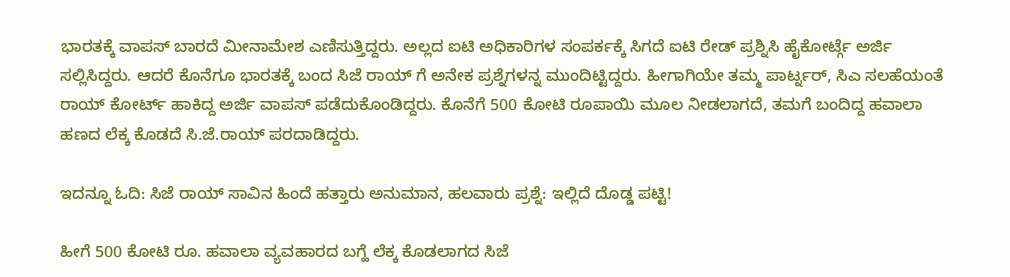ಭಾರತಕ್ಕೆ ವಾಪಸ್ ಬಾರದೆ ಮೀನಾಮೇಶ ಎಣಿಸುತ್ತಿದ್ದರು. ಅಲ್ಲದ ಐಟಿ ಅಧಿಕಾರಿಗಳ ಸಂಪರ್ಕಕ್ಕೆ ಸಿಗದೆ ಐಟಿ ರೇಡ್ ಪ್ರಶ್ನಿಸಿ ಹೈಕೋರ್ಟ್ಗೆ ಅರ್ಜಿ ಸಲ್ಲಿಸಿದ್ದರು. ಆದರೆ ಕೊನೆಗೂ ಭಾರತಕ್ಕೆ ಬಂದ ಸಿಜೆ ರಾಯ್ ಗೆ ಅನೇಕ ಪ್ರಶ್ನೆಗಳನ್ನ ಮುಂದಿಟ್ಟಿದ್ದರು. ಹೀಗಾಗಿಯೇ ತಮ್ಮ ಪಾರ್ಟ್ನರ್, ಸಿಎ ಸಲಹೆಯಂತೆ ರಾಯ್ ಕೋರ್ಟ್ ಹಾಕಿದ್ದ ಅರ್ಜಿ ವಾಪಸ್ ಪಡೆದುಕೊಂಡಿದ್ದರು. ಕೊನೆಗೆ 500 ಕೋಟಿ ರೂಪಾಯಿ ಮೂಲ ನೀಡಲಾಗದೆ, ತಮಗೆ ಬಂದಿದ್ದ ಹವಾಲಾ ಹಣದ ಲೆಕ್ಕ ಕೊಡದೆ ಸಿ.ಜೆ.ರಾಯ್ ಪರದಾಡಿದ್ದರು.

ಇದನ್ನೂ ಓದಿ: ಸಿಜೆ ರಾಯ್‌ ಸಾವಿನ ಹಿಂದೆ ಹತ್ತಾರು ಅನುಮಾನ, ಹಲವಾರು ಪ್ರಶ್ನೆ: ಇಲ್ಲಿದೆ ದೊಡ್ಡ ಪಟ್ಟಿ!

ಹೀಗೆ 500 ಕೋಟಿ ರೂ. ಹವಾಲಾ ವ್ಯವಹಾರದ ಬಗ್ಹೆ ಲೆಕ್ಕ ಕೊಡಲಾಗದ ಸಿಜೆ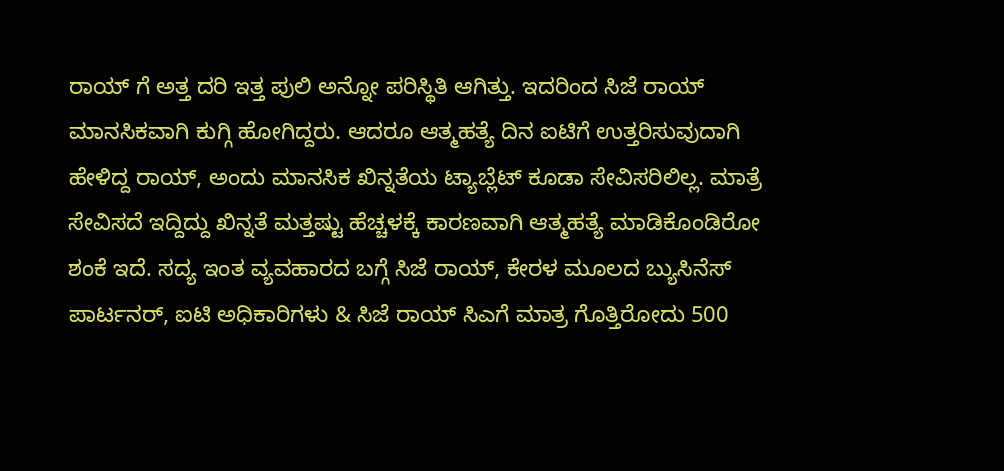ರಾಯ್ ಗೆ ಅತ್ತ ದರಿ ಇತ್ತ ಪುಲಿ ಅನ್ನೋ ಪರಿಸ್ಥಿತಿ ಆಗಿತ್ತು. ಇದರಿಂದ ಸಿಜೆ ರಾಯ್ ಮಾನಸಿಕವಾಗಿ ಕುಗ್ಗಿ ಹೋಗಿದ್ದರು. ಆದರೂ ಆತ್ಮಹತ್ಯೆ ದಿನ ಐಟಿಗೆ ಉತ್ತರಿಸುವುದಾಗಿ ಹೇಳಿದ್ದ ರಾಯ್, ಅಂದು ಮಾನಸಿಕ ಖಿನ್ನತೆಯ ಟ್ಯಾಬ್ಲೆಟ್ ಕೂಡಾ ಸೇವಿಸರಿಲಿಲ್ಲ. ಮಾತ್ರೆ ಸೇವಿಸದೆ ಇದ್ದಿದ್ದು ಖಿನ್ನತೆ ಮತ್ತಷ್ಟು ಹೆಚ್ಚಳಕ್ಕೆ ಕಾರಣವಾಗಿ ಆತ್ಮಹತ್ಯೆ ಮಾಡಿಕೊಂಡಿರೋ ಶಂಕೆ ಇದೆ. ಸದ್ಯ ಇಂತ ವ್ಯವಹಾರದ ಬಗ್ಗೆ ಸಿಜೆ ರಾಯ್, ಕೇರಳ ಮೂಲದ ಬ್ಯುಸಿನೆಸ್ ಪಾರ್ಟನರ್, ಐಟಿ ಅಧಿಕಾರಿಗಳು & ಸಿಜೆ ರಾಯ್ ಸಿಎಗೆ ಮಾತ್ರ ಗೊತ್ತಿರೋದು 500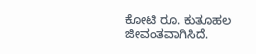ಕೋಟಿ ರೂ. ಕುತೂಹಲ ಜೀವಂತವಾಗಿಸಿದೆ.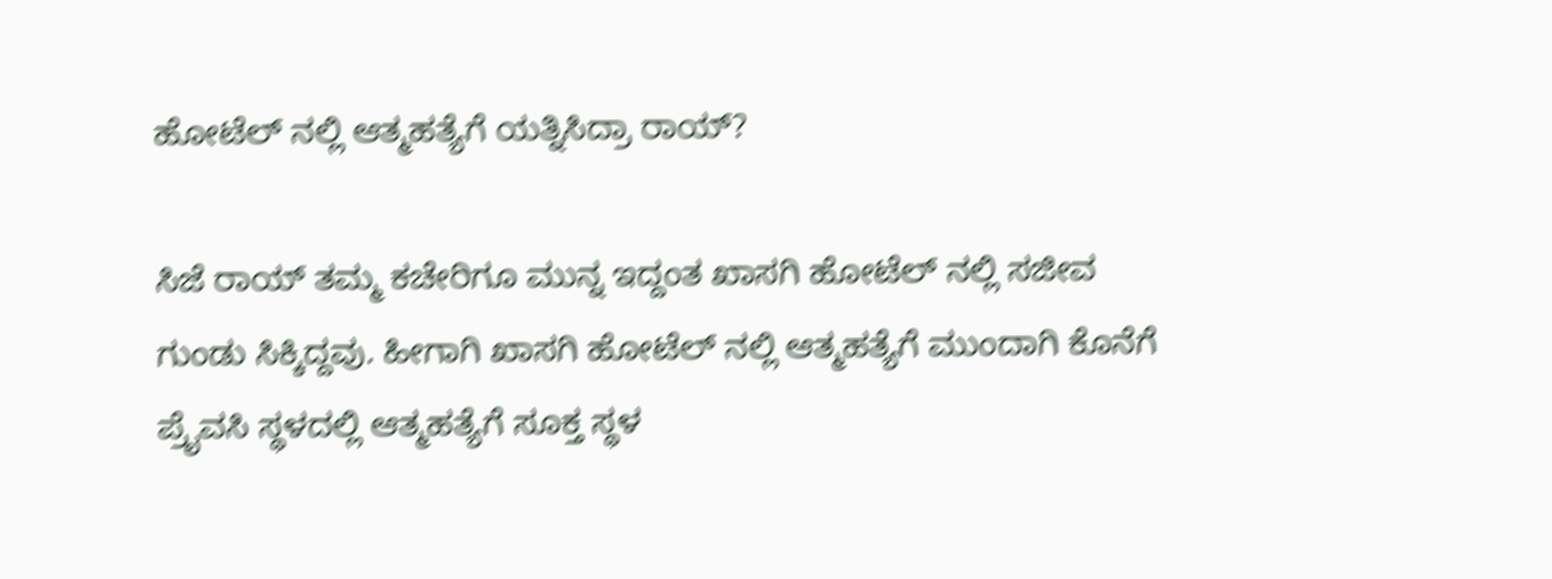ಹೋಟೆಲ್ ನಲ್ಲಿ ಆತ್ಮಹತ್ಯೆಗೆ ಯತ್ನಿಸಿದ್ರಾ ರಾಯ್?

ಸಿಜೆ ರಾಯ್ ತಮ್ಮ ಕಚೇರಿಗೂ ಮುನ್ನ ಇದ್ದಂತ ಖಾಸಗಿ ಹೋಟೆಲ್ ನಲ್ಲಿ ಸಜೀವ ಗುಂಡು ಸಿಕ್ಕಿದ್ದವು. ಹೀಗಾಗಿ ಖಾಸಗಿ ಹೋಟೆಲ್ ನಲ್ಲಿ ಆತ್ಮಹತ್ಯೆಗೆ ಮುಂದಾಗಿ ಕೊನೆಗೆ ಪ್ರೈವಸಿ ಸ್ಥಳದಲ್ಲಿ ಆತ್ಮಹತ್ಯೆಗೆ ಸೂಕ್ತ ಸ್ಥಳ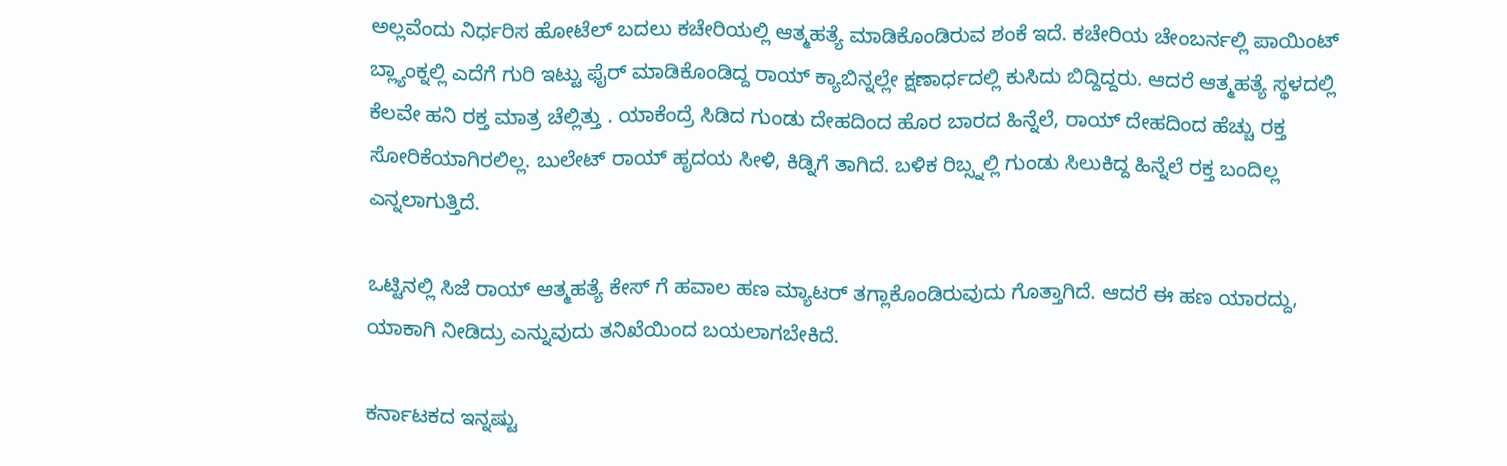ಅಲ್ಲವೆಂದು ನಿರ್ಧರಿಸ ಹೋಟೆಲ್ ಬದಲು ಕಚೇರಿಯಲ್ಲಿ ಆತ್ಮಹತ್ಯೆ ಮಾಡಿಕೊಂಡಿರುವ ಶಂಕೆ ಇದೆ. ಕಚೇರಿಯ ಚೇಂಬರ್ನಲ್ಲಿ ಪಾಯಿಂಟ್ ಬ್ಲ್ಯಾಂಕ್ನಲ್ಲಿ ಎದೆಗೆ ಗುರಿ ಇಟ್ಟು ಫೈರ್ ಮಾಡಿಕೊಂಡಿದ್ದ ರಾಯ್ ಕ್ಯಾಬಿನ್ನಲ್ಲೇ ಕ್ಷಣಾರ್ಧದಲ್ಲಿ ಕುಸಿದು ಬಿದ್ದಿದ್ದರು. ಆದರೆ ಆತ್ಮಹತ್ಯೆ ಸ್ಥಳದಲ್ಲಿ ಕೆಲವೇ ಹನಿ ರಕ್ತ ಮಾತ್ರ ಚೆಲ್ಲಿತ್ತು . ಯಾಕೆಂದ್ರೆ ಸಿಡಿದ ಗುಂಡು ದೇಹದಿಂದ ಹೊರ ಬಾರದ ಹಿನ್ನೆಲೆ, ರಾಯ್ ದೇಹದಿಂದ ಹೆಚ್ಚು ರಕ್ತ ಸೋರಿಕೆಯಾಗಿರಲಿಲ್ಲ. ಬುಲೇಟ್ ರಾಯ್ ಹೃದಯ ಸೀಳಿ, ಕಿಡ್ನಿಗೆ ತಾಗಿದೆ. ಬಳಿಕ ರಿಬ್ಸ್ನಲ್ಲಿ ಗುಂಡು ಸಿಲುಕಿದ್ದ ಹಿನ್ನೆಲೆ ರಕ್ತ ಬಂದಿಲ್ಲ ಎನ್ನಲಾಗುತ್ತಿದೆ.

ಒಟ್ಟಿನಲ್ಲಿ ಸಿಜೆ ರಾಯ್ ಆತ್ಮಹತ್ಯೆ ಕೇಸ್ ಗೆ ಹವಾಲ ಹಣ ಮ್ಯಾಟರ್ ತಗ್ಲಾಕೊಂಡಿರುವುದು ಗೊತ್ತಾಗಿದೆ. ಆದರೆ ಈ ಹಣ ಯಾರದ್ದು, ಯಾಕಾಗಿ ನೀಡಿದ್ರು ಎನ್ನುವುದು ತನಿಖೆಯಿಂದ ಬಯಲಾಗಬೇಕಿದೆ.

ಕರ್ನಾಟಕದ ಇನ್ನಷ್ಟು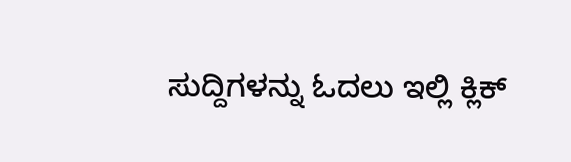ಸುದ್ದಿಗಳನ್ನು ಓದಲು ಇಲ್ಲಿ ಕ್ಲಿಕ್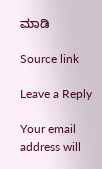ಮಾಡಿ

Source link

Leave a Reply

Your email address will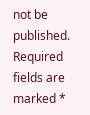not be published. Required fields are marked *